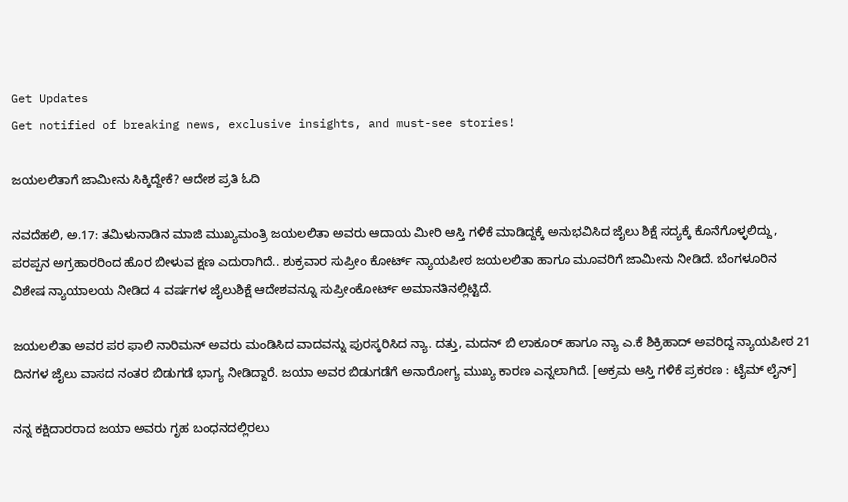Get Updates
Get notified of breaking news, exclusive insights, and must-see stories!

ಜಯಲಲಿತಾಗೆ ಜಾಮೀನು ಸಿಕ್ಕಿದ್ದೇಕೆ? ಆದೇಶ ಪ್ರತಿ ಓದಿ

ನವದೆಹಲಿ, ಅ.17: ತಮಿಳುನಾಡಿನ ಮಾಜಿ ಮುಖ್ಯಮಂತ್ರಿ ಜಯಲಲಿತಾ ಅವರು ಆದಾಯ ಮೀರಿ ಆಸ್ತಿ ಗಳಿಕೆ ಮಾಡಿದ್ದಕ್ಕೆ ಅನುಭವಿಸಿದ ಜೈಲು ಶಿಕ್ಷೆ ಸದ್ಯಕ್ಕೆ ಕೊನೆಗೊಳ್ಳಲಿದ್ದು, ಪರಪ್ಪನ ಅಗ್ರಹಾರರಿಂದ ಹೊರ ಬೀಳುವ ಕ್ಷಣ ಎದುರಾಗಿದೆ.. ಶುಕ್ರವಾರ ಸುಪ್ರೀಂ ಕೋರ್ಟ್ ನ್ಯಾಯಪೀಠ ಜಯಲಲಿತಾ ಹಾಗೂ ಮೂವರಿಗೆ ಜಾಮೀನು ನೀಡಿದೆ. ಬೆಂಗಳೂರಿನ ವಿಶೇಷ ನ್ಯಾಯಾಲಯ ನೀಡಿದ 4 ವರ್ಷಗಳ ಜೈಲುಶಿಕ್ಷೆ ಆದೇಶವನ್ನೂ ಸುಪ್ರೀಂಕೋರ್ಟ್ ಅಮಾನತಿನಲ್ಲಿಟ್ಟಿದೆ.

ಜಯಲಲಿತಾ ಅವರ ಪರ ಫಾಲಿ ನಾರಿಮನ್ ಅವರು ಮಂಡಿಸಿದ ವಾದವನ್ನು ಪುರಸ್ಕರಿಸಿದ ನ್ಯಾ. ದತ್ತು, ಮದನ್ ಬಿ ಲಾಕೂರ್ ಹಾಗೂ ನ್ಯಾ ಎ.ಕೆ ಶಿಕ್ರಿಹಾದ್ ಅವರಿದ್ದ ನ್ಯಾಯಪೀಠ 21 ದಿನಗಳ ಜೈಲು ವಾಸದ ನಂತರ ಬಿಡುಗಡೆ ಭಾಗ್ಯ ನೀಡಿದ್ದಾರೆ. ಜಯಾ ಅವರ ಬಿಡುಗಡೆಗೆ ಅನಾರೋಗ್ಯ ಮುಖ್ಯ ಕಾರಣ ಎನ್ನಲಾಗಿದೆ. [ಅಕ್ರಮ ಆಸ್ತಿ ಗಳಿಕೆ ಪ್ರಕರಣ : ಟೈಮ್ ಲೈನ್]

ನನ್ನ ಕಕ್ಷಿದಾರರಾದ ಜಯಾ ಅವರು ಗೃಹ ಬಂಧನದಲ್ಲಿರಲು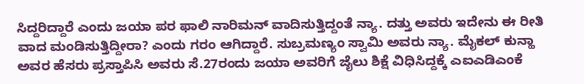ಸಿದ್ದರಿದ್ದಾರೆ ಎಂದು ಜಯಾ ಪರ ಫಾಲಿ ನಾರಿಮನ್ ವಾದಿಸುತ್ತಿದ್ದಂತೆ ನ್ಯಾ. ದತ್ತು ಅವರು ಇದೇನು ಈ ರೀತಿ ವಾದ ಮಂಡಿಸುತ್ತಿದ್ದೀರಾ? ಎಂದು ಗರಂ ಆಗಿದ್ದಾರೆ. ಸುಬ್ರಮಣ್ಯಂ ಸ್ವಾಮಿ ಅವರು ನ್ಯಾ. ಮೈಕಲ್ ಕುನ್ಹಾ ಅವರ ಹೆಸರು ಪ್ರಸ್ತಾಪಿಸಿ ಅವರು ಸೆ.27ರಂದು ಜಯಾ ಅವರಿಗೆ ಜೈಲು ಶಿಕ್ಷೆ ವಿಧಿಸಿದ್ದಕ್ಕೆ ಎಐಎಡಿಎಂಕೆ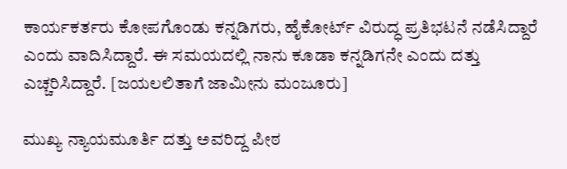ಕಾರ್ಯಕರ್ತರು ಕೋಪಗೊಂಡು ಕನ್ನಡಿಗರು, ಹೈಕೋರ್ಟ್ ವಿರುದ್ಧ ಪ್ರತಿಭಟನೆ ನಡೆಸಿದ್ದಾರೆ ಎಂದು ವಾದಿಸಿದ್ದಾರೆ. ಈ ಸಮಯದಲ್ಲಿ ನಾನು ಕೂಡಾ ಕನ್ನಡಿಗನೇ ಎಂದು ದತ್ತು ಎಚ್ಚರಿಸಿದ್ದಾರೆ. [ಜಯಲಲಿತಾಗೆ ಜಾಮೀನು ಮಂಜೂರು]

ಮುಖ್ಯ ನ್ಯಾಯಮೂರ್ತಿ ದತ್ತು ಅವರಿದ್ದ ಪೀಠ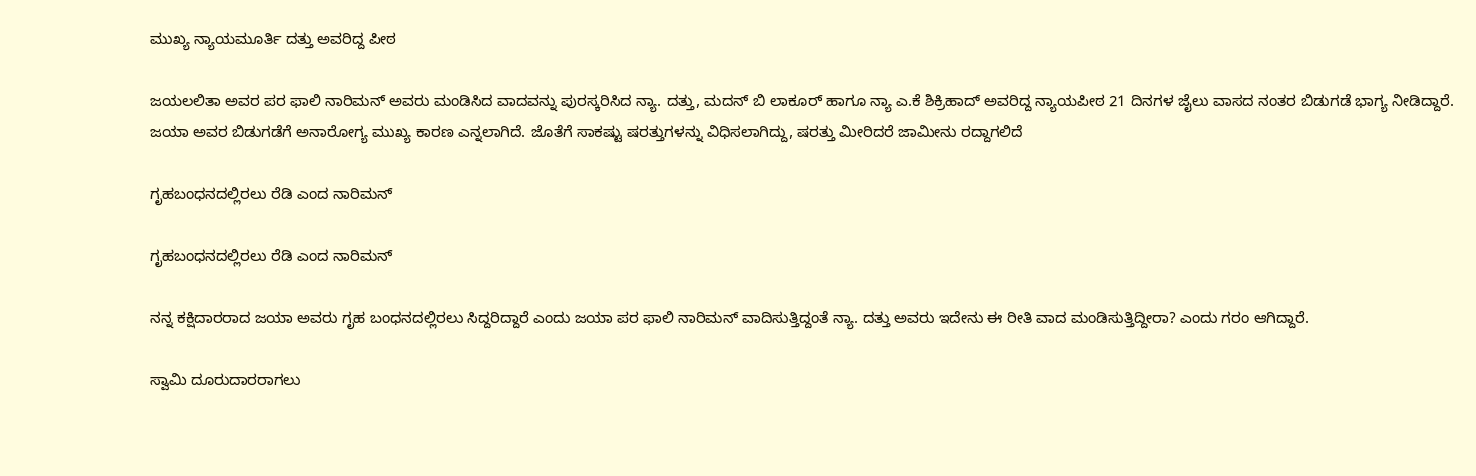ಮುಖ್ಯ ನ್ಯಾಯಮೂರ್ತಿ ದತ್ತು ಅವರಿದ್ದ ಪೀಠ

ಜಯಲಲಿತಾ ಅವರ ಪರ ಫಾಲಿ ನಾರಿಮನ್ ಅವರು ಮಂಡಿಸಿದ ವಾದವನ್ನು ಪುರಸ್ಕರಿಸಿದ ನ್ಯಾ. ದತ್ತು, ಮದನ್ ಬಿ ಲಾಕೂರ್ ಹಾಗೂ ನ್ಯಾ ಎ.ಕೆ ಶಿಕ್ರಿಹಾದ್ ಅವರಿದ್ದ ನ್ಯಾಯಪೀಠ 21 ದಿನಗಳ ಜೈಲು ವಾಸದ ನಂತರ ಬಿಡುಗಡೆ ಭಾಗ್ಯ ನೀಡಿದ್ದಾರೆ. ಜಯಾ ಅವರ ಬಿಡುಗಡೆಗೆ ಅನಾರೋಗ್ಯ ಮುಖ್ಯ ಕಾರಣ ಎನ್ನಲಾಗಿದೆ. ಜೊತೆಗೆ ಸಾಕಷ್ಟು ಷರತ್ತುಗಳನ್ನು ವಿಧಿಸಲಾಗಿದ್ದು, ಷರತ್ತು ಮೀರಿದರೆ ಜಾಮೀನು ರದ್ದಾಗಲಿದೆ

ಗೃಹಬಂಧನದಲ್ಲಿರಲು ರೆಡಿ ಎಂದ ನಾರಿಮನ್

ಗೃಹಬಂಧನದಲ್ಲಿರಲು ರೆಡಿ ಎಂದ ನಾರಿಮನ್

ನನ್ನ ಕಕ್ಷಿದಾರರಾದ ಜಯಾ ಅವರು ಗೃಹ ಬಂಧನದಲ್ಲಿರಲು ಸಿದ್ದರಿದ್ದಾರೆ ಎಂದು ಜಯಾ ಪರ ಫಾಲಿ ನಾರಿಮನ್ ವಾದಿಸುತ್ತಿದ್ದಂತೆ ನ್ಯಾ. ದತ್ತು ಅವರು ಇದೇನು ಈ ರೀತಿ ವಾದ ಮಂಡಿಸುತ್ತಿದ್ದೀರಾ? ಎಂದು ಗರಂ ಆಗಿದ್ದಾರೆ.

ಸ್ವಾಮಿ ದೂರುದಾರರಾಗಲು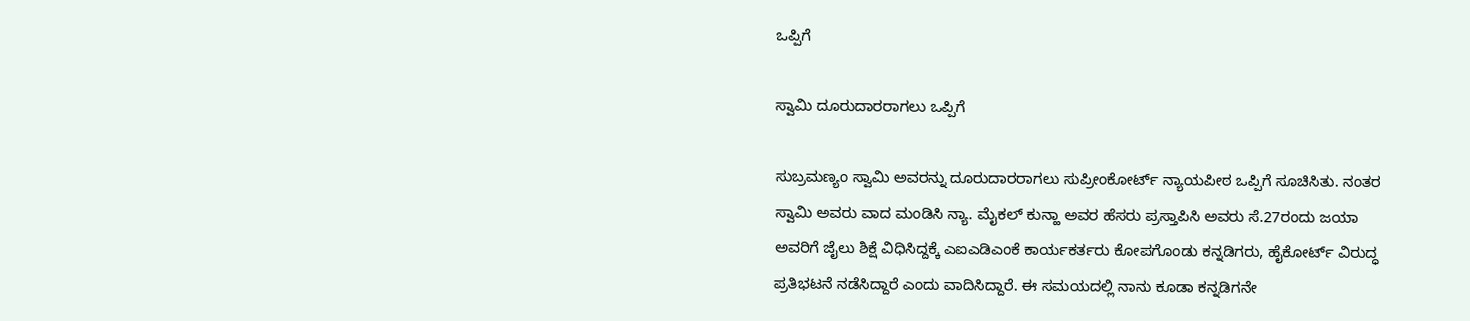ಒಪ್ಪಿಗೆ

ಸ್ವಾಮಿ ದೂರುದಾರರಾಗಲು ಒಪ್ಪಿಗೆ

ಸುಬ್ರಮಣ್ಯಂ ಸ್ವಾಮಿ ಅವರನ್ನು ದೂರುದಾರರಾಗಲು ಸುಪ್ರೀಂಕೋರ್ಟ್ ನ್ಯಾಯಪೀಠ ಒಪ್ಪಿಗೆ ಸೂಚಿಸಿತು. ನಂತರ ಸ್ವಾಮಿ ಅವರು ವಾದ ಮಂಡಿಸಿ ನ್ಯಾ. ಮೈಕಲ್ ಕುನ್ಹಾ ಅವರ ಹೆಸರು ಪ್ರಸ್ತಾಪಿಸಿ ಅವರು ಸೆ.27ರಂದು ಜಯಾ ಅವರಿಗೆ ಜೈಲು ಶಿಕ್ಷೆ ವಿಧಿಸಿದ್ದಕ್ಕೆ ಎಐಎಡಿಎಂಕೆ ಕಾರ್ಯಕರ್ತರು ಕೋಪಗೊಂಡು ಕನ್ನಡಿಗರು, ಹೈಕೋರ್ಟ್ ವಿರುದ್ಧ ಪ್ರತಿಭಟನೆ ನಡೆಸಿದ್ದಾರೆ ಎಂದು ವಾದಿಸಿದ್ದಾರೆ. ಈ ಸಮಯದಲ್ಲಿ ನಾನು ಕೂಡಾ ಕನ್ನಡಿಗನೇ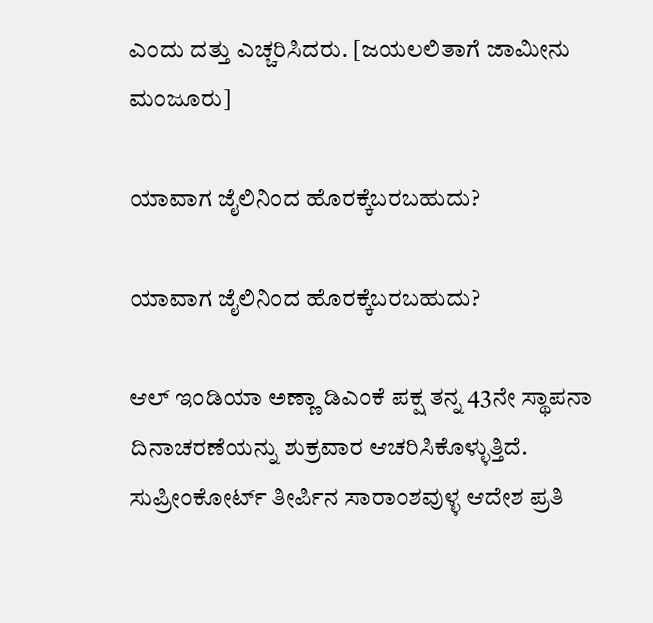ಎಂದು ದತ್ತು ಎಚ್ಚರಿಸಿದರು. [ಜಯಲಲಿತಾಗೆ ಜಾಮೀನು ಮಂಜೂರು]

ಯಾವಾಗ ಜೈಲಿನಿಂದ ಹೊರಕ್ಕೆಬರಬಹುದು?

ಯಾವಾಗ ಜೈಲಿನಿಂದ ಹೊರಕ್ಕೆಬರಬಹುದು?

ಆಲ್ ಇಂಡಿಯಾ ಅಣ್ಣಾ ಡಿಎಂಕೆ ಪಕ್ಷ ತನ್ನ 43ನೇ ಸ್ಥಾಪನಾ ದಿನಾಚರಣೆಯನ್ನು ಶುಕ್ರವಾರ ಆಚರಿಸಿಕೊಳ್ಳುತ್ತಿದೆ. ಸುಪ್ರೀಂಕೋರ್ಟ್ ತೀರ್ಪಿನ ಸಾರಾಂಶವುಳ್ಳ ಆದೇಶ ಪ್ರತಿ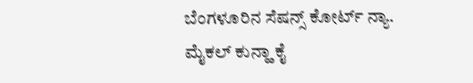ಬೆಂಗಳೂರಿನ ಸೆಷನ್ಸ್ ಕೋರ್ಟ್ ನ್ಯಾ. ಮೈಕಲ್ ಕುನ್ಹಾ ಕೈ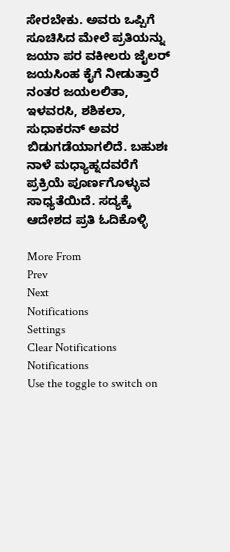ಸೇರಬೇಕು. ಅವರು ಒಪ್ಪಿಗೆ ಸೂಚಿಸಿದ ಮೇಲೆ ಪ್ರತಿಯನ್ನು ಜಯಾ ಪರ ವಕೀಲರು ಜೈಲರ್ ಜಯಸಿಂಹ ಕೈಗೆ ನೀಡುತ್ತಾರೆ ನಂತರ ಜಯಲಲಿತಾ, ಇಳವರಸಿ, ಶಶಿಕಲಾ, ಸುಧಾಕರನ್ ಅವರ ಬಿಡುಗಡೆಯಾಗಲಿದೆ. ಬಹುಶಃ ನಾಳೆ ಮಧ್ಯಾಹ್ನದವರೆಗೆ ಪ್ರಕ್ರಿಯೆ ಪೂರ್ಣಗೊಳ್ಳುವ ಸಾಧ್ಯತೆಯಿದೆ. ಸದ್ಯಕ್ಕೆ ಆದೇಶದ ಪ್ರತಿ ಓದಿಕೊಳ್ಳಿ

More From
Prev
Next
Notifications
Settings
Clear Notifications
Notifications
Use the toggle to switch on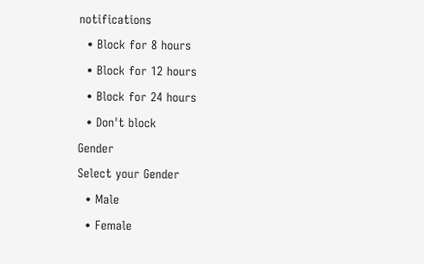notifications
  • Block for 8 hours
  • Block for 12 hours
  • Block for 24 hours
  • Don't block
Gender
Select your Gender
  • Male
  • Female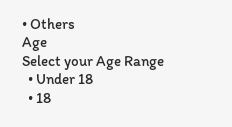• Others
Age
Select your Age Range
  • Under 18
  • 18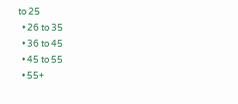to 25
  • 26 to 35
  • 36 to 45
  • 45 to 55
  • 55+